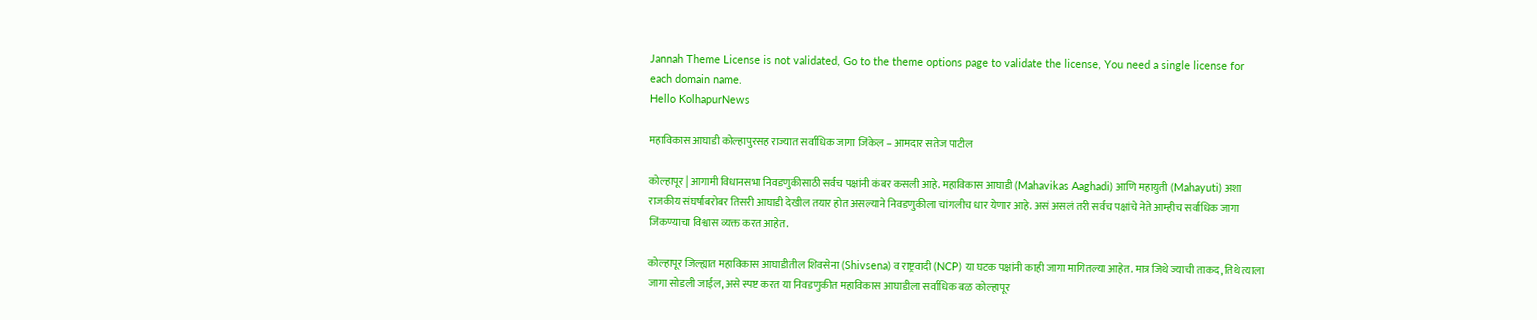Jannah Theme License is not validated, Go to the theme options page to validate the license, You need a single license for each domain name.
Hello KolhapurNews

महाविकास आघाडी कोल्हापुरसह राज्यात सर्वाधिक जागा जिंकेल – आमदार सतेज पाटील

कोल्हापूर | आगामी विधानसभा निवडणुकीसाठी सर्वच पक्षांनी कंबर कसली आहे. महाविकास आघाडी (Mahavikas Aaghadi) आणि महायुती (Mahayuti) अशा राजकीय संघर्षाबरोबर तिसरी आघाडी देखील तयार होत असल्याने निवडणुकीला चांगलीच धार येणार आहे. असं असलं तरी सर्वच पक्षांचे नेते आम्हीच सर्वाधिक जागा जिंकण्याचा विश्वास व्यक्त करत आहेत.

कोल्हापूर जिल्ह्यात महाविकास आघाडीतील शिवसेना (Shivsena) व राष्ट्रवादी (NCP) या घटक पक्षांनी काही जागा मागितल्या आहेत. मात्र जिथे ज्याची ताकद, तिथे त्याला जागा सोडली जाईल, असे स्पष्ट करत या निवडणुकीत महाविकास आघाडीला सर्वाधिक बळ कोल्हापूर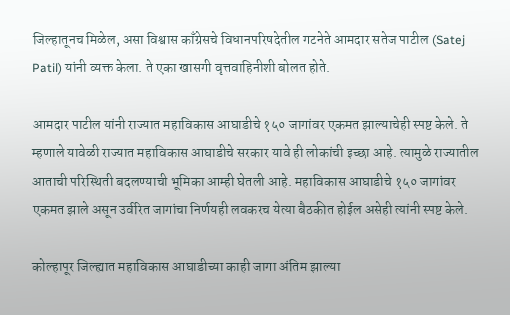जिल्हातूनच मिळेल, असा विश्वास काँग्रेसचे विधानपरिषदेतील गटनेते आमदार सतेज पाटील (Satej Patil) यांनी व्यक्त केला. ते एका खासगी वृत्तवाहिनीशी बोलत होते.

आमदार पाटील यांनी राज्यात महाविकास आघाडीचे १५० जागांवर एकमत झाल्याचेही स्पष्ट केले. ते म्हणाले यावेळी राज्यात महाविकास आघाडीचे सरकार यावे ही लोकांची इच्छा आहे. त्यामुळे राज्यातील आताची परिस्थिती बदलण्याची भूमिका आम्ही घेतली आहे. महाविकास आघाडीचे १५० जागांवर एकमत झाले असून उर्वरित जागांचा निर्णयही लवकरच येत्या बैठकीत होईल असेही त्यांनी स्पष्ट केले.

कोल्हापूर जिल्ह्यात महाविकास आघाडीच्या काही जागा अंतिम झाल्या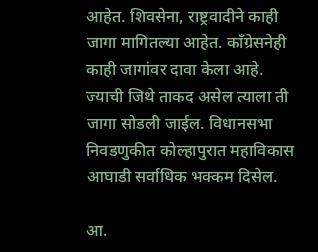आहेत. शिवसेना, राष्ट्रवादीने काही जागा मागितल्या आहेत. काँग्रेसनेही काही जागांवर दावा केला आहे. ज्याची जिथे ताकद असेल त्याला ती जागा सोडली जाईल. विधानसभा निवडणुकीत कोल्हापुरात महाविकास आघाडी सर्वाधिक भक्कम दिसेल.

आ.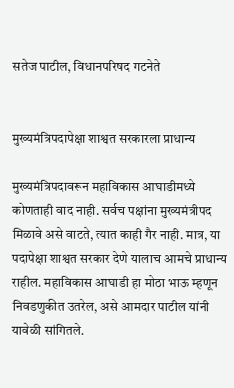सतेज पाटील, विधानपरिषद गटनेते


मुख्यमंत्रिपदापेक्षा शाश्वत सरकारला प्राधान्य

मुख्यमंत्रिपदावरून महाविकास आघाडीमध्ये कोणताही वाद नाही. सर्वच पक्षांना मुख्यमंत्रीपद मिळावे असे वाटते, त्यात काही गैर नाही. मात्र, या पदापेक्षा शाश्वत सरकार देणे यालाच आमचे प्राधान्य राहील. महाविकास आघाडी हा मोठा भाऊ म्हणून निवडणुकीत उतरेल, असे आमदार पाटील यांनी यावेळी सांगितले.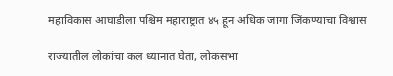महाविकास आघाडीला पश्चिम महाराष्ट्रात ४५ हून अधिक जागा जिंकण्याचा विश्वास

राज्यातील लोकांचा कल ध्यानात घेता, लोकसभा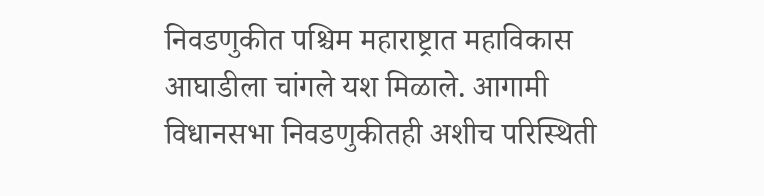निवडणुकीत पश्चिम महाराष्ट्रात महाविकास आघाडीला चांगले यश मिळाले. आगामी विधानसभा निवडणुकीतही अशीच परिस्थिती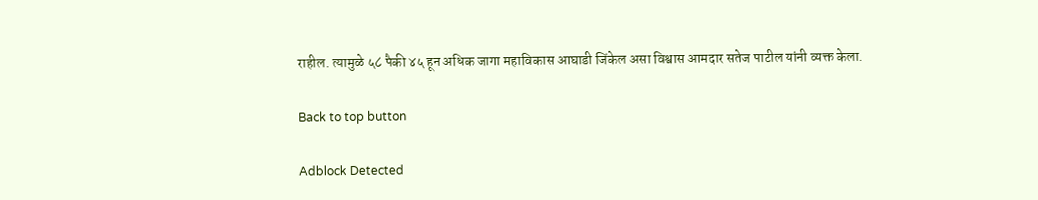राहील. त्यामुळे ५८ पैकी ४५ हून अधिक जागा महाविकास आघाडी जिंकेल असा विश्वास आमदार सतेज पाटील यांनी व्यक्त केला.

Back to top button

Adblock Detected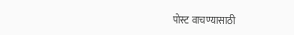पोस्ट वाचण्यासाठी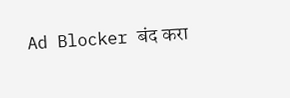Ad Blocker बंद करा